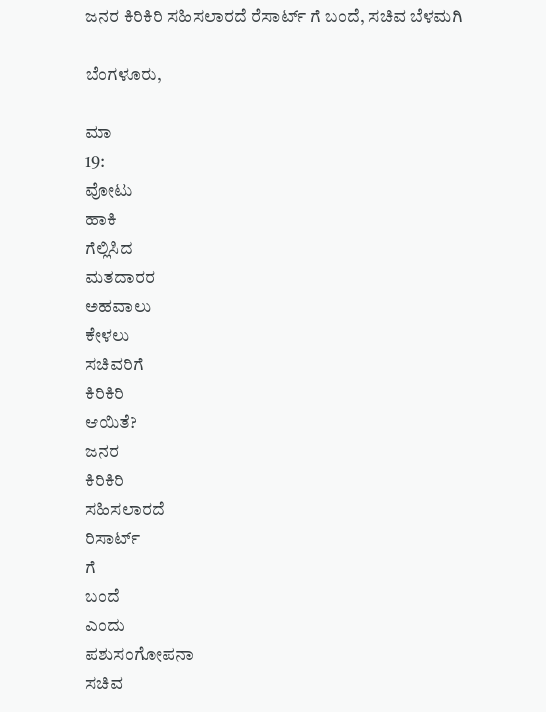ಜನರ ಕಿರಿಕಿರಿ ಸಹಿಸಲಾರದೆ ರೆಸಾರ್ಟ್ ಗೆ ಬಂದೆ, ಸಚಿವ ಬೆಳಮಗಿ

ಬೆಂಗಳೂರು,

ಮಾ
19:
ವೋಟು
ಹಾಕಿ
ಗೆಲ್ಲಿಸಿದ
ಮತದಾರರ
ಅಹವಾಲು
ಕೇಳಲು
ಸಚಿವರಿಗೆ
ಕಿರಿಕಿರಿ
ಆಯಿತೆ?
ಜನರ
ಕಿರಿಕಿರಿ
ಸಹಿಸಲಾರದೆ
ರಿಸಾರ್ಟ್
ಗೆ
ಬಂದೆ
ಎಂದು
ಪಶುಸಂಗೋಪನಾ
ಸಚಿವ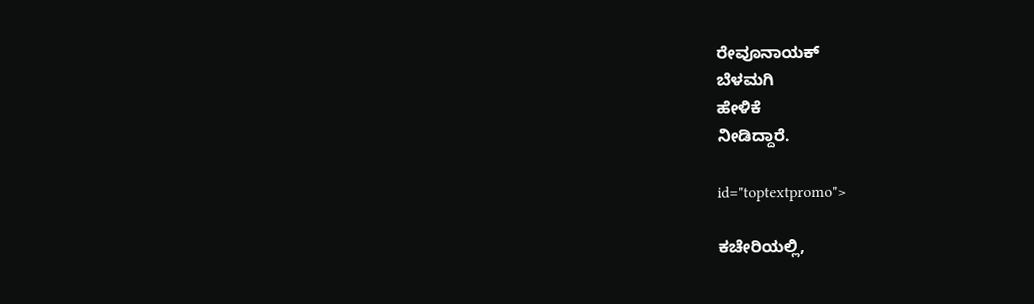ರೇವೂನಾಯಕ್
ಬೆಳಮಗಿ
ಹೇಳಿಕೆ
ನೀಡಿದ್ದಾರೆ.

id="toptextpromo">

ಕಚೇರಿಯಲ್ಲಿ,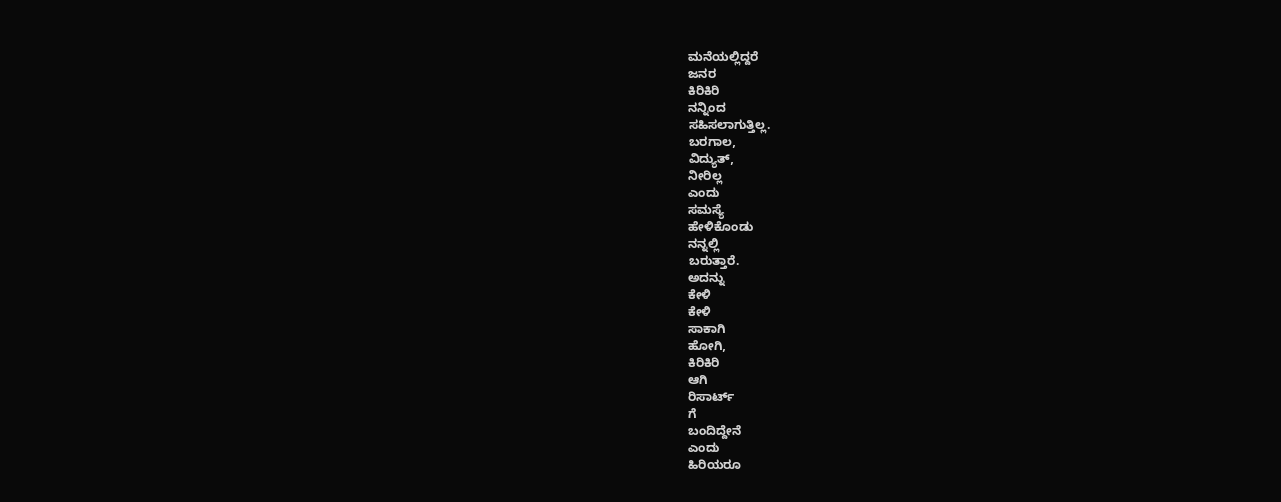ಮನೆಯಲ್ಲಿದ್ದರೆ
ಜನರ
ಕಿರಿಕಿರಿ
ನನ್ನಿಂದ
ಸಹಿಸಲಾಗುತ್ತಿಲ್ಲ.
ಬರಗಾಲ,
ವಿದ್ಯುತ್,
ನೀರಿಲ್ಲ
ಎಂದು
ಸಮಸ್ಯೆ
ಹೇಳಿಕೊಂಡು
ನನ್ನಲ್ಲಿ
ಬರುತ್ತಾರೆ.
ಅದನ್ನು
ಕೇಳಿ
ಕೇಳಿ
ಸಾಕಾಗಿ
ಹೋಗಿ,
ಕಿರಿಕಿರಿ
ಆಗಿ
ರಿಸಾರ್ಟ್
ಗೆ
ಬಂದಿದ್ದೇನೆ
ಎಂದು
ಹಿರಿಯರೂ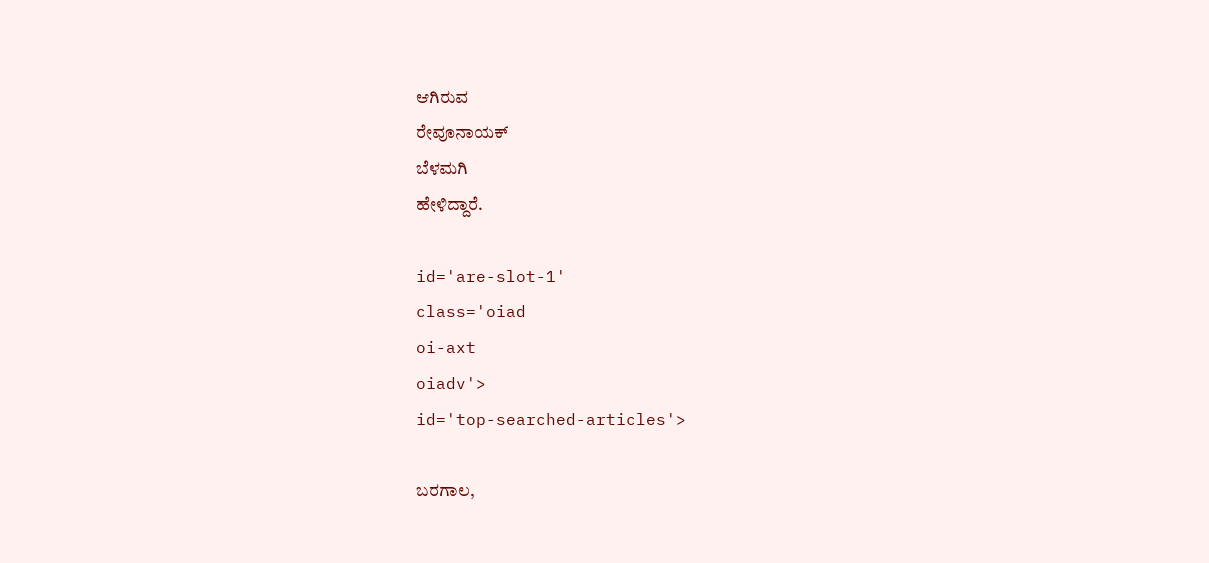ಆಗಿರುವ
ರೇವೂನಾಯಕ್
ಬೆಳಮಗಿ
ಹೇಳಿದ್ದಾರೆ.

id='are-slot-1'
class='oiad
oi-axt
oiadv'>
id='top-searched-articles'>

ಬರಗಾಲ,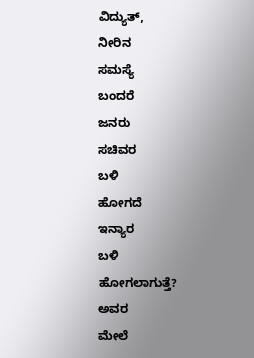ವಿದ್ಯುತ್,
ನೀರಿನ
ಸಮಸ್ಯೆ
ಬಂದರೆ
ಜನರು
ಸಚಿವರ
ಬಳಿ
ಹೋಗದೆ
ಇನ್ಯಾರ
ಬಳಿ
ಹೋಗಲಾಗುತ್ತೆ?
ಅವರ
ಮೇಲೆ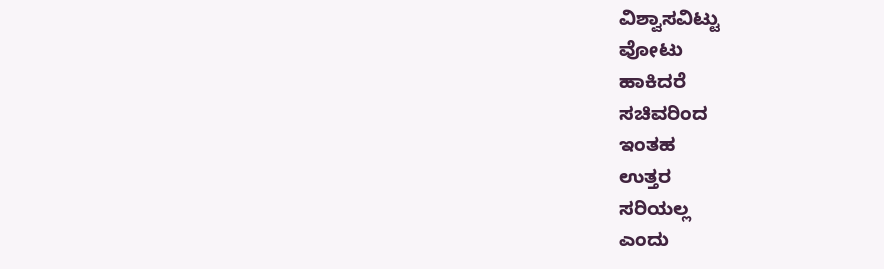ವಿಶ್ವಾಸವಿಟ್ಟು
ವೋಟು
ಹಾಕಿದರೆ
ಸಚಿವರಿಂದ
ಇಂತಹ
ಉತ್ತರ
ಸರಿಯಲ್ಲ
ಎಂದು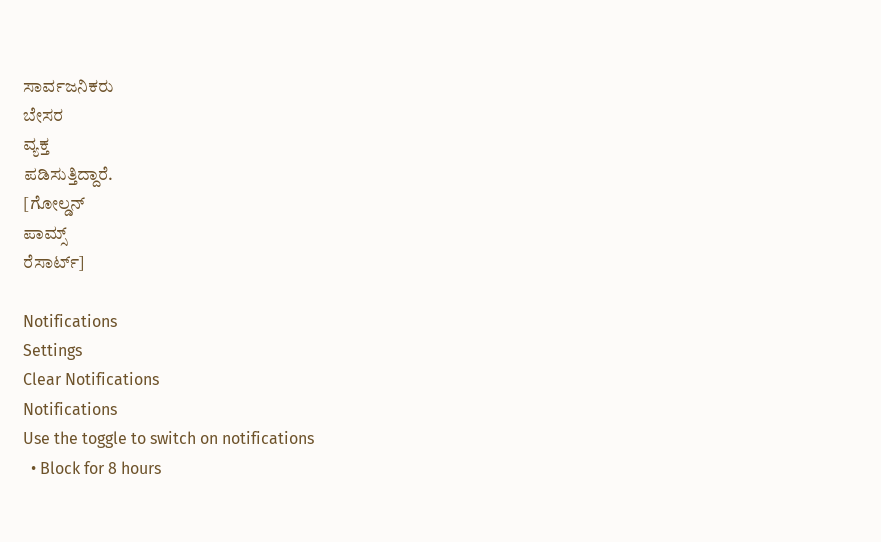ಸಾರ್ವಜನಿಕರು
ಬೇಸರ
ವ್ಯಕ್ತ
ಪಡಿಸುತ್ತಿದ್ದಾರೆ.
[ಗೋಲ್ಡನ್
ಪಾಮ್ಸ್
ರೆಸಾರ್ಟ್]

Notifications
Settings
Clear Notifications
Notifications
Use the toggle to switch on notifications
  • Block for 8 hours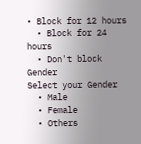• Block for 12 hours
  • Block for 24 hours
  • Don't block
Gender
Select your Gender
  • Male
  • Female
  • Others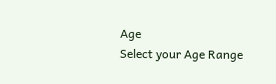Age
Select your Age Range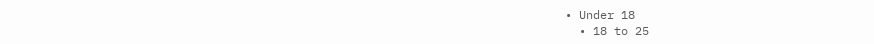• Under 18
  • 18 to 25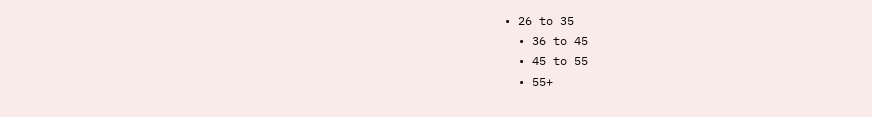• 26 to 35
  • 36 to 45
  • 45 to 55
  • 55+